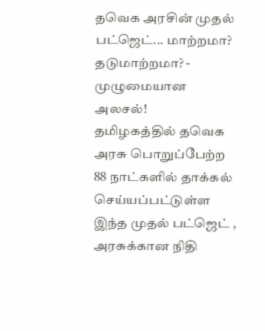தவெக அரசின் முதல் பட்ஜெட்... மாற்றமா? தடுமாற்றமா? - முழுமையான அலசல்!
தமிழகத்தில் தவெக அரசு பொறுப்பேற்ற 88 நாட்களில் தாக்கல் செய்யப்பட்டுள்ள இந்த முதல் பட்ஜெட் , அரசுக்கான நிதி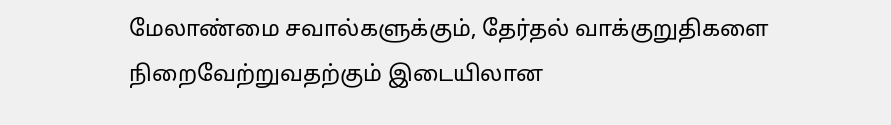மேலாண்மை சவால்களுக்கும், தேர்தல் வாக்குறுதிகளை நிறைவேற்றுவதற்கும் இடையிலான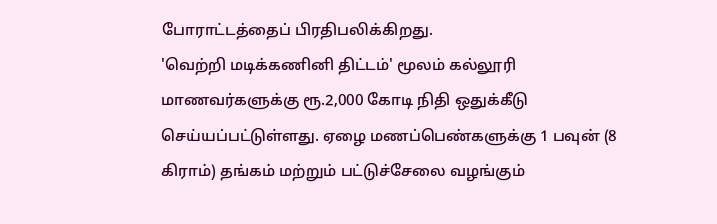போராட்டத்தைப் பிரதிபலிக்கிறது.
'வெற்றி மடிக்கணினி திட்டம்' மூலம் கல்லூரி மாணவர்களுக்கு ரூ.2,000 கோடி நிதி ஒதுக்கீடு செய்யப்பட்டுள்ளது. ஏழை மணப்பெண்களுக்கு 1 பவுன் (8 கிராம்) தங்கம் மற்றும் பட்டுச்சேலை வழங்கும்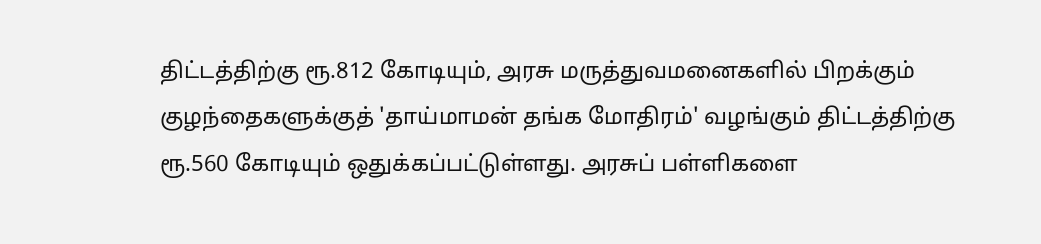திட்டத்திற்கு ரூ.812 கோடியும், அரசு மருத்துவமனைகளில் பிறக்கும் குழந்தைகளுக்குத் 'தாய்மாமன் தங்க மோதிரம்' வழங்கும் திட்டத்திற்கு ரூ.560 கோடியும் ஒதுக்கப்பட்டுள்ளது. அரசுப் பள்ளிகளை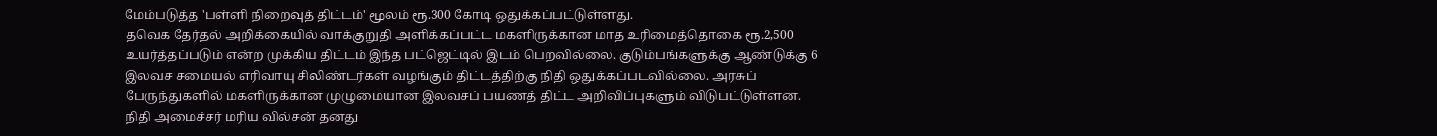மேம்படுத்த 'பள்ளி நிறைவுத் திட்டம்' மூலம் ரூ.300 கோடி ஒதுக்கப்பட்டுள்ளது.
தவெக தேர்தல் அறிக்கையில் வாக்குறுதி அளிக்கப்பட்ட மகளிருக்கான மாத உரிமைத்தொகை ரூ.2,500 உயர்த்தப்படும் என்ற முக்கிய திட்டம் இந்த பட்ஜெட்டில் இடம் பெறவில்லை. குடும்பங்களுக்கு ஆண்டுக்கு 6 இலவச சமையல் எரிவாயு சிலிண்டர்கள் வழங்கும் திட்டத்திற்கு நிதி ஒதுக்கப்படவில்லை. அரசுப் பேருந்துகளில் மகளிருக்கான முழுமையான இலவசப் பயணத் திட்ட அறிவிப்புகளும் விடுபட்டுள்ளன.
நிதி அமைச்சர் மரிய வில்சன் தனது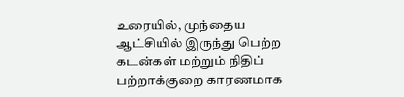உரையில், முந்தைய ஆட்சியில் இருந்து பெற்ற கடன்கள் மற்றும் நிதிப் பற்றாக்குறை காரணமாக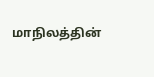மாநிலத்தின்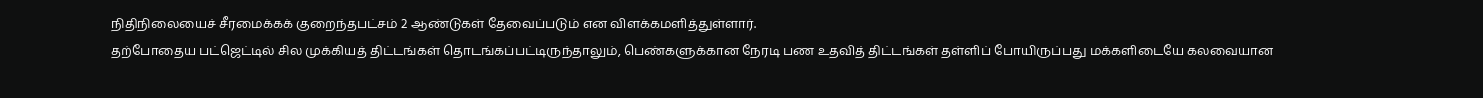நிதிநிலையைச் சீரமைக்கக் குறைந்தபட்சம் 2 ஆண்டுகள் தேவைப்படும் என விளக்கமளித்துள்ளார்.
தற்போதைய பட்ஜெட்டில் சில முக்கியத் திட்டங்கள் தொடங்கப்பட்டிருந்தாலும், பெண்களுக்கான நேரடி பண உதவித் திட்டங்கள் தள்ளிப் போயிருப்பது மக்களிடையே கலவையான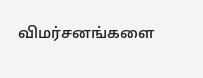விமர்சனங்களை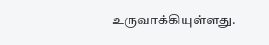உருவாக்கியுள்ளது.